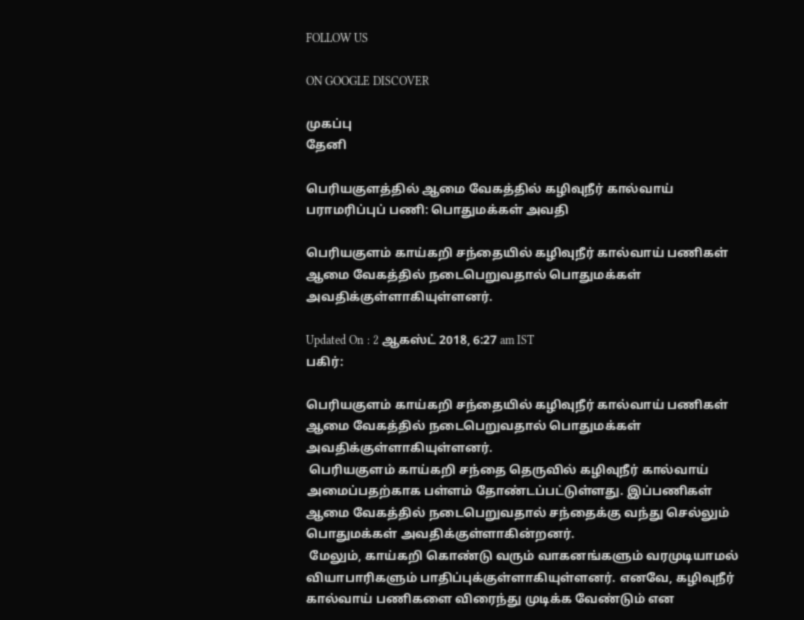FOLLOW US

ON GOOGLE DISCOVER

முகப்பு
தேனி

பெரியகுளத்தில் ஆமை வேகத்தில் கழிவுநீர் கால்வாய் பராமரிப்புப் பணி: பொதுமக்கள் அவதி

பெரியகுளம் காய்கறி சந்தையில் கழிவுநீர் கால்வாய் பணிகள் ஆமை வேகத்தில் நடைபெறுவதால் பொதுமக்கள் அவதிக்குள்ளாகியுள்ளனர்.

Updated On : 2 ஆகஸ்ட் 2018, 6:27 am IST
பகிர்:

பெரியகுளம் காய்கறி சந்தையில் கழிவுநீர் கால்வாய் பணிகள் ஆமை வேகத்தில் நடைபெறுவதால் பொதுமக்கள் அவதிக்குள்ளாகியுள்ளனர்.
 பெரியகுளம் காய்கறி சந்தை தெருவில் கழிவுநீர் கால்வாய் அமைப்பதற்காக பள்ளம் தோண்டப்பட்டுள்ளது. இப்பணிகள் ஆமை வேகத்தில் நடைபெறுவதால் சந்தைக்கு வந்து செல்லும் பொதுமக்கள் அவதிக்குள்ளாகின்றனர்.
 மேலும், காய்கறி கொண்டு வரும் வாகனங்களும் வரமுடியாமல் வியாபாரிகளும் பாதிப்புக்குள்ளாகியுள்ளனர். எனவே, கழிவுநீர் கால்வாய் பணிகளை விரைந்து முடிக்க வேண்டும் என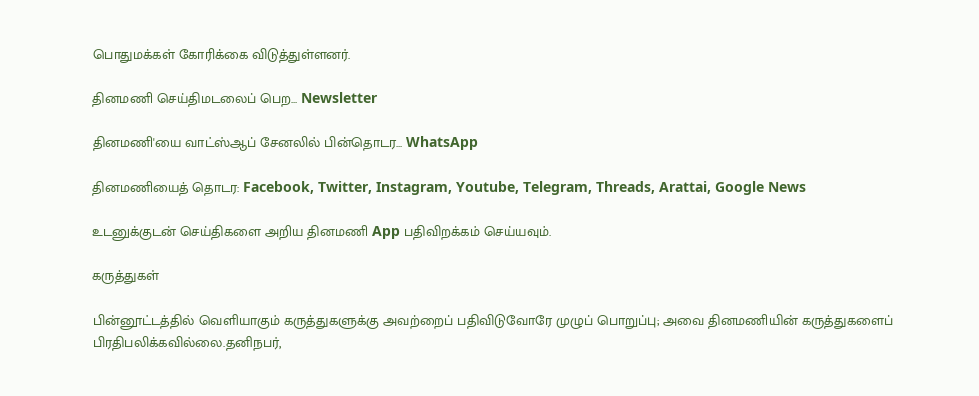பொதுமக்கள் கோரிக்கை விடுத்துள்ளனர்.

தினமணி செய்திமடலைப் பெற... Newsletter

தினமணி'யை வாட்ஸ்ஆப் சேனலில் பின்தொடர... WhatsApp

தினமணியைத் தொடர: Facebook, Twitter, Instagram, Youtube, Telegram, Threads, Arattai, Google News

உடனுக்குடன் செய்திகளை அறிய தினமணி App பதிவிறக்கம் செய்யவும்.

கருத்துகள்

பின்னூட்டத்தில் வெளியாகும் கருத்துகளுக்கு அவற்றைப் பதிவிடுவோரே முழுப் பொறுப்பு; அவை தினமணியின் கருத்துகளைப் பிரதிபலிக்கவில்லை.தனிநபர்,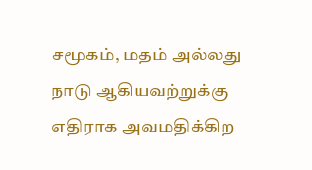சமூகம், மதம் அல்லது நாடு ஆகியவற்றுக்கு எதிராக அவமதிக்கிற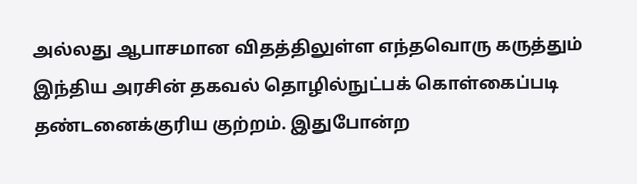அல்லது ஆபாசமான விதத்திலுள்ள எந்தவொரு கருத்தும் இந்திய அரசின் தகவல் தொழில்நுட்பக் கொள்கைப்படி தண்டனைக்குரிய குற்றம். இதுபோன்ற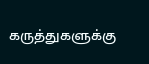கருத்துகளுக்கு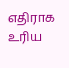எதிராக உரிய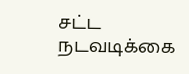சட்ட நடவடிக்கை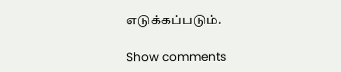எடுக்கப்படும்.

Show comments